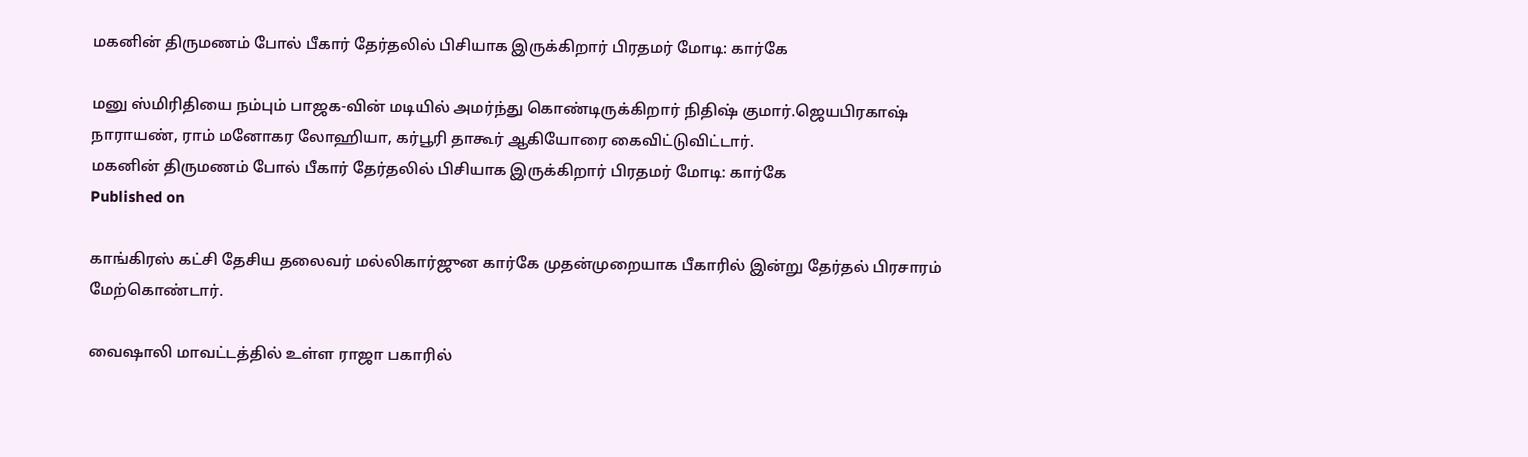மகனின் திருமணம் போல் பீகார் தேர்தலில் பிசியாக இருக்கிறார் பிரதமர் மோடி: கார்கே

மனு ஸ்மிரிதியை நம்பும் பாஜக-வின் மடியில் அமர்ந்து கொண்டிருக்கிறார் நிதிஷ் குமார்.ஜெயபிரகாஷ் நாராயண், ராம் மனோகர லோஹியா, கர்பூரி தாகூர் ஆகியோரை கைவிட்டுவிட்டார்.
மகனின் திருமணம் போல் பீகார் தேர்தலில் பிசியாக இருக்கிறார் பிரதமர் மோடி: கார்கே
Published on

காங்கிரஸ் கட்சி தேசிய தலைவர் மல்லிகார்ஜுன கார்கே முதன்முறையாக பீகாரில் இன்று தேர்தல் பிரசாரம் மேற்கொண்டார்.

வைஷாலி மாவட்டத்தில் உள்ள ராஜா பகாரில்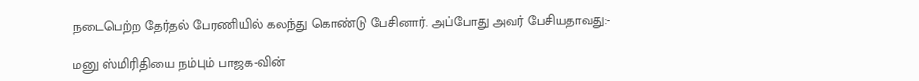நடைபெற்ற தேர்தல் பேரணியில் கலந்து கொண்டு பேசினார். அப்போது அவர் பேசியதாவது:-

மனு ஸ்மிரிதியை நம்பும் பாஜக-வின்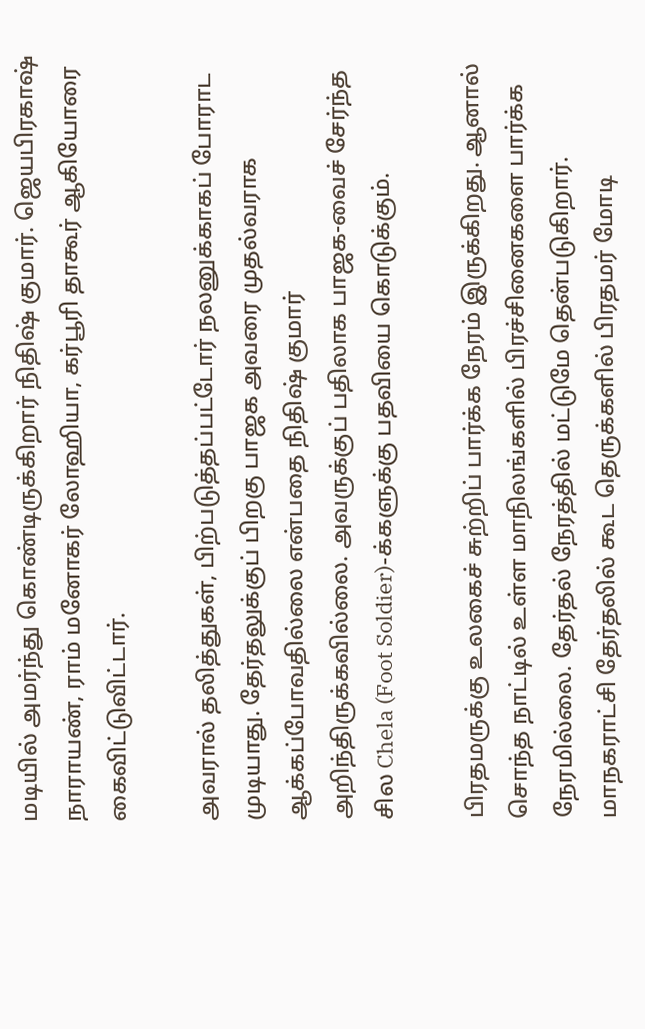மடியில் அமர்ந்து கொண்டிருக்கிறார் நிதிஷ் குமார். ஜெயபிரகாஷ் நாராயண், ராம் மனோகர் லோஹியா, கர்பூரி தாகூர் ஆகியோரை கைவிட்டுவிட்டார்.

அவரால் தலித்துகள், பிற்படுத்தப்பட்டோர் நலனுக்காகப் போராட முடியாது. தேர்தலுக்குப் பிறகு பாஜக அவரை முதல்வராக ஆக்கப்போவதில்லை என்பதை நிதிஷ் குமார் அறிந்திருக்கவில்லை. அவருக்குப் பதிலாக பாஜக-வைச் சேர்ந்த சில Chela (Foot Soldier)-க்களுக்கு பதவியை கொடுக்கும்.

பிரதமருக்கு உலகைச் சுற்றிப் பார்க்க நேரம் இருக்கிறது. ஆனால் சொந்த நாட்டில் உள்ள மாநிலங்களில் பிரச்சினைகளை பார்க்க நேரமில்லை. தேர்தல் நேரத்தில் மட்டுமே தென்படுகிறார். மாநகராட்சி தேர்தலில் கூட தெருக்களில் பிரதமர் மோடி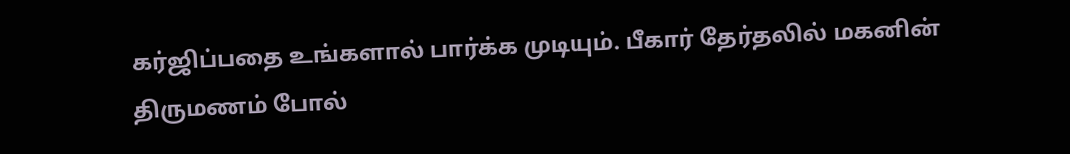கர்ஜிப்பதை உங்களால் பார்க்க முடியும். பீகார் தேர்தலில் மகனின் திருமணம் போல்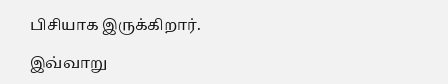பிசியாக இருக்கிறார்.

இவ்வாறு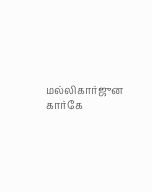மல்லிகார்ஜுன கார்கே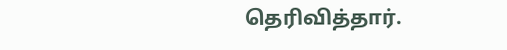தெரிவித்தார்.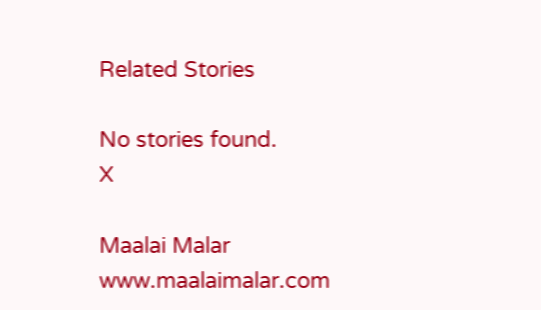Related Stories

No stories found.
X

Maalai Malar
www.maalaimalar.com